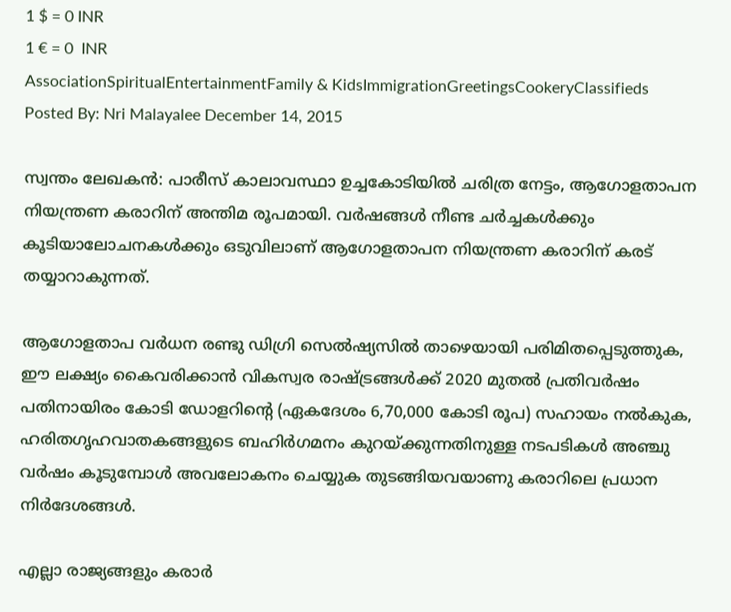1 $ = 0 INR
1 € = 0  INR
AssociationSpiritualEntertainmentFamily & KidsImmigrationGreetingsCookeryClassifieds
Posted By: Nri Malayalee December 14, 2015

സ്വന്തം ലേഖകന്‍: പാരീസ് കാലാവസ്ഥാ ഉച്ചകോടിയില്‍ ചരിത്ര നേട്ടം, ആഗോളതാപന നിയന്ത്രണ കരാറിന് അന്തിമ രൂപമായി. വര്‍ഷങ്ങള്‍ നീണ്ട ചര്‍ച്ചകള്‍ക്കും കൂടിയാലോചനകള്‍ക്കും ഒടുവിലാണ് ആഗോളതാപന നിയന്ത്രണ കരാറിന് കരട് തയ്യാറാകുന്നത്.

ആഗോളതാപ വര്‍ധന രണ്ടു ഡിഗ്രി സെല്‍ഷ്യസില്‍ താഴെയായി പരിമിതപ്പെടുത്തുക, ഈ ലക്ഷ്യം കൈവരിക്കാന്‍ വികസ്വര രാഷ്ട്രങ്ങള്‍ക്ക് 2020 മുതല്‍ പ്രതിവര്‍ഷം പതിനായിരം കോടി ഡോളറിന്റെ (ഏകദേശം 6,70,000 കോടി രൂപ) സഹായം നല്‍കുക, ഹരിതഗൃഹവാതകങ്ങളുടെ ബഹിര്‍ഗമനം കുറയ്ക്കുന്നതിനുള്ള നടപടികള്‍ അഞ്ചു വര്‍ഷം കൂടുമ്പോള്‍ അവലോകനം ചെയ്യുക തുടങ്ങിയവയാണു കരാറിലെ പ്രധാന നിര്‍ദേശങ്ങള്‍.

എല്ലാ രാജ്യങ്ങളും കരാര്‍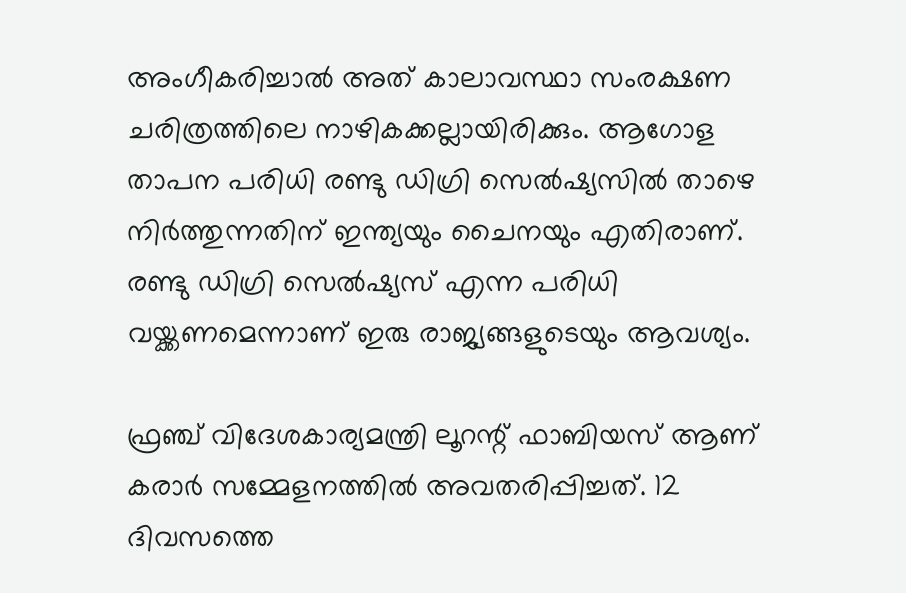അംഗീകരിച്ചാല്‍ അത് കാലാവസ്ഥാ സംരക്ഷണ ചരിത്രത്തിലെ നാഴികക്കല്ലായിരിക്കും. ആഗോള താപന പരിധി രണ്ടു ഡിഗ്രി സെല്‍ഷ്യസില്‍ താഴെ നിര്‍ത്തുന്നതിന് ഇന്ത്യയും ചൈനയും എതിരാണ്. രണ്ടു ഡിഗ്രി സെല്‍ഷ്യസ് എന്ന പരിധി വയ്ക്കണമെന്നാണ് ഇരു രാജ്യങ്ങളുടെയും ആവശ്യം.

ഫ്രഞ്ച് വിദേശകാര്യമന്ത്രി ലൂറന്റ് ഫാബിയസ് ആണ് കരാര്‍ സമ്മേളനത്തില്‍ അവതരിപ്പിച്ചത്. 12 ദിവസത്തെ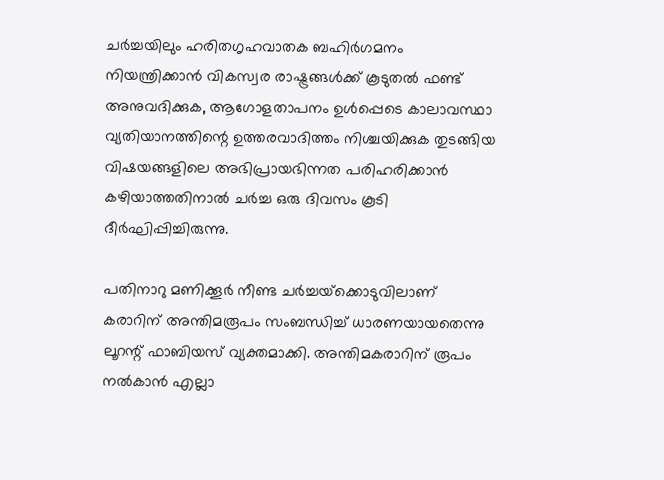ചര്‍ച്ചയിലും ഹരിതഗൃഹവാതക ബഹിര്‍ഗമനം നിയന്ത്രിക്കാന്‍ വികസ്വര രാഷ്ട്രങ്ങള്‍ക്ക് കൂടുതല്‍ ഫണ്ട് അനുവദിക്കുക, ആഗോളതാപനം ഉള്‍പ്പെടെ കാലാവസ്ഥാ വ്യതിയാനത്തിന്റെ ഉത്തരവാദിത്തം നിശ്ചയിക്കുക തുടങ്ങിയ വിഷയങ്ങളിലെ അഭിപ്രായഭിന്നത പരിഹരിക്കാന്‍ കഴിയാത്തതിനാല്‍ ചര്‍ച്ച ഒരു ദിവസം കൂടി ദീര്‍ഘിപ്പിച്ചിരുന്നു.

പതിനാറു മണിക്കൂര്‍ നീണ്ട ചര്‍ച്ചയ്‌ക്കൊടുവിലാണ് കരാറിന് അന്തിമരൂപം സംബന്ധിച്ച് ധാരണയായതെന്നു ലൂറന്റ് ഫാബിയസ് വ്യക്തമാക്കി. അന്തിമകരാറിന് രൂപം നല്‍കാന്‍ എല്ലാ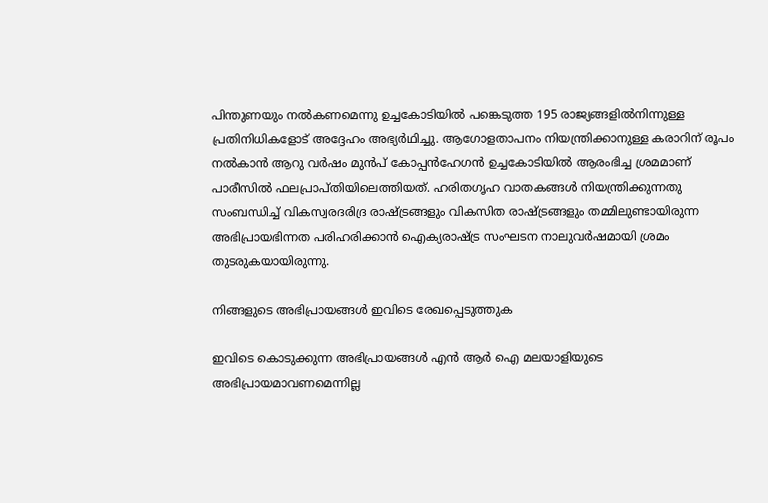പിന്തുണയും നല്‍കണമെന്നു ഉച്ചകോടിയില്‍ പങ്കെടുത്ത 195 രാജ്യങ്ങളില്‍നിന്നുള്ള പ്രതിനിധികളോട് അദ്ദേഹം അഭ്യര്‍ഥിച്ചു. ആഗോളതാപനം നിയന്ത്രിക്കാനുള്ള കരാറിന് രൂപം നല്‍കാന്‍ ആറു വര്‍ഷം മുന്‍പ് കോപ്പന്‍ഹേഗന്‍ ഉച്ചകോടിയില്‍ ആരംഭിച്ച ശ്രമമാണ് പാരീസില്‍ ഫലപ്രാപ്തിയിലെത്തിയത്. ഹരിതഗൃഹ വാതകങ്ങള്‍ നിയന്ത്രിക്കുന്നതു സംബന്ധിച്ച് വികസ്വരദരിദ്ര രാഷ്ട്രങ്ങളും വികസിത രാഷ്ട്രങ്ങളും തമ്മിലുണ്ടായിരുന്ന അഭിപ്രായഭിന്നത പരിഹരിക്കാന്‍ ഐക്യരാഷ്ട്ര സംഘടന നാലുവര്‍ഷമായി ശ്രമം തുടരുകയായിരുന്നു.

നിങ്ങളുടെ അഭിപ്രായങ്ങള്‍ ഇവിടെ രേഖപ്പെടുത്തുക

ഇവിടെ കൊടുക്കുന്ന അഭിപ്രായങ്ങള്‍ എന്‍ ആര്‍ ഐ മലയാളിയുടെ അഭിപ്രായമാവണമെന്നില്ല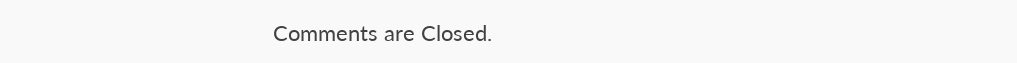Comments are Closed.